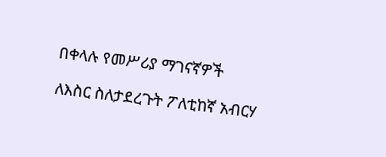በቀላሉ የመሥሪያ ማገናኛዎች

ለእስር ስለታደረጉት ፖለቲከኛ አብርሃ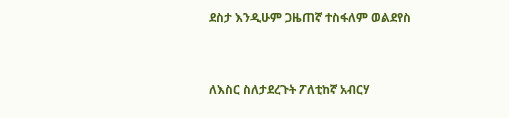ደስታ እንዲሁም ጋዜጠኛ ተስፋለም ወልደየስ


ለእስር ስለታደረጉት ፖለቲከኛ አብርሃ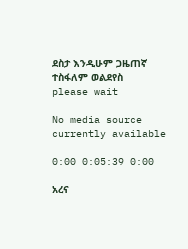ደስታ እንዲሁም ጋዜጠኛ ተስፋለም ወልደየስ
please wait

No media source currently available

0:00 0:05:39 0:00

አረና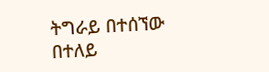ትግራይ በተሰኘው በተለይ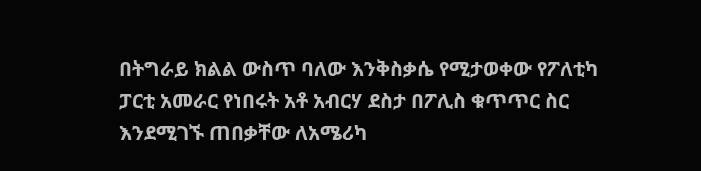በትግራይ ክልል ውስጥ ባለው እንቅስቃሴ የሚታወቀው የፖለቲካ ፓርቲ አመራር የነበሩት አቶ አብርሃ ደስታ በፖሊስ ቁጥጥር ስር እንደሚገኙ ጠበቃቸው ለአሜሪካ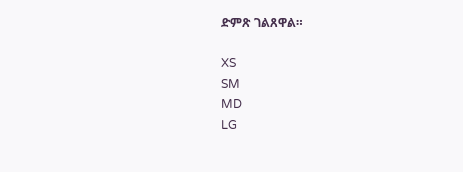ድምጽ ገልጸዋል።

XS
SM
MD
LG